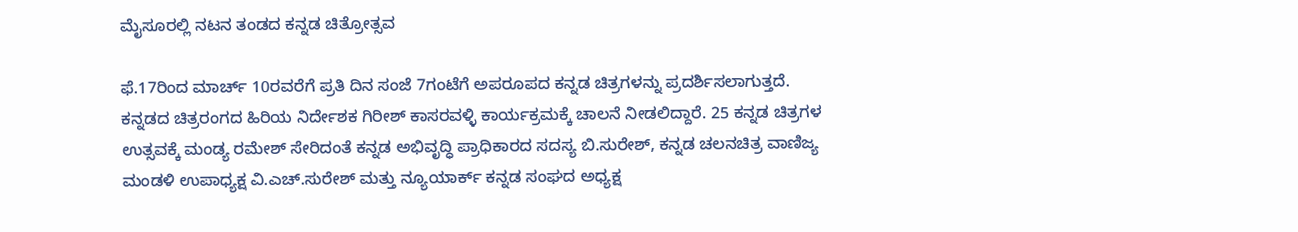ಮೈಸೂರಲ್ಲಿ ನಟನ ತಂಡದ ಕನ್ನಡ ಚಿತ್ರೋತ್ಸವ

ಫೆ.17ರಿಂದ ಮಾರ್ಚ್ 10ರವರೆಗೆ ಪ್ರತಿ ದಿನ ಸಂಜೆ 7ಗಂಟೆಗೆ ಅಪರೂಪದ ಕನ್ನಡ ಚಿತ್ರಗಳನ್ನು ಪ್ರದರ್ಶಿಸಲಾಗುತ್ತದೆ. ಕನ್ನಡದ ಚಿತ್ರರಂಗದ ಹಿರಿಯ ನಿರ್ದೇಶಕ ಗಿರೀಶ್ ಕಾಸರವಳ್ಳಿ ಕಾರ್ಯಕ್ರಮಕ್ಕೆ ಚಾಲನೆ ನೀಡಲಿದ್ದಾರೆ. 25 ಕನ್ನಡ ಚಿತ್ರಗಳ ಉತ್ಸವಕ್ಕೆ ಮಂಡ್ಯ ರಮೇಶ್ ಸೇರಿದಂತೆ ಕನ್ನಡ ಅಭಿವೃದ್ಧಿ ಪ್ರಾಧಿಕಾರದ ಸದಸ್ಯ ಬಿ.ಸುರೇಶ್, ಕನ್ನಡ ಚಲನಚಿತ್ರ ವಾಣಿಜ್ಯ ಮಂಡಳಿ ಉಪಾಧ್ಯಕ್ಷ ವಿ.ಎಚ್.ಸುರೇಶ್ ಮತ್ತು ನ್ಯೂಯಾರ್ಕ್ ಕನ್ನಡ ಸಂಘದ ಅಧ್ಯಕ್ಷ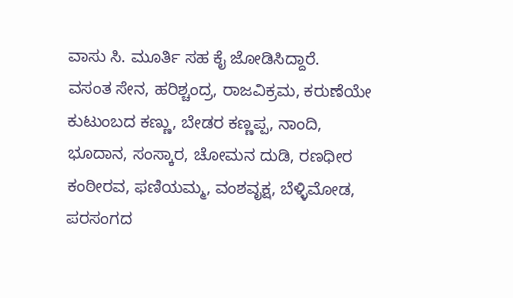ವಾಸು ಸಿ. ಮೂರ್ತಿ ಸಹ ಕೈ ಜೋಡಿಸಿದ್ದಾರೆ.
ವಸಂತ ಸೇನ, ಹರಿಶ್ಚಂದ್ರ, ರಾಜವಿಕ್ರಮ, ಕರುಣೆಯೇ ಕುಟುಂಬದ ಕಣ್ಣು, ಬೇಡರ ಕಣ್ಣಪ್ಪ, ನಾಂದಿ, ಭೂದಾನ, ಸಂಸ್ಕಾರ, ಚೋಮನ ದುಡಿ, ರಣಧೀರ ಕಂಠೀರವ, ಫಣಿಯಮ್ಮ, ವಂಶವೃಕ್ಷ, ಬೆಳ್ಳಿಮೋಡ, ಪರಸಂಗದ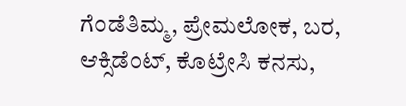ಗೆಂಡೆತಿಮ್ಮ, ಪ್ರೇಮಲೋಕ, ಬರ, ಆಕ್ಸಿಡೆಂಟ್, ಕೊಟ್ರೇಸಿ ಕನಸು,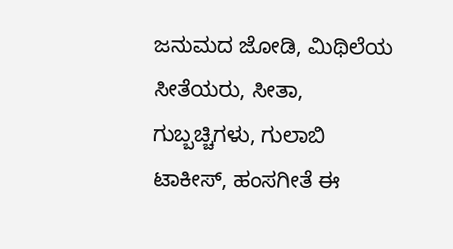ಜನುಮದ ಜೋಡಿ, ಮಿಥಿಲೆಯ ಸೀತೆಯರು, ಸೀತಾ, ಗುಬ್ಬಚ್ಚಿಗಳು, ಗುಲಾಬಿ ಟಾಕೀಸ್, ಹಂಸಗೀತೆ ಈ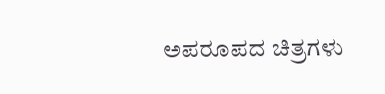ಅಪರೂಪದ ಚಿತ್ರಗಳು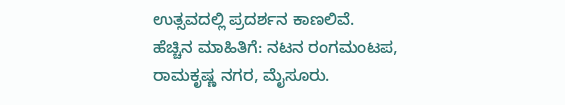ಉತ್ಸವದಲ್ಲಿ ಪ್ರದರ್ಶನ ಕಾಣಲಿವೆ.
ಹೆಚ್ಚಿನ ಮಾಹಿತಿಗೆ: ನಟನ ರಂಗಮಂಟಪ, ರಾಮಕೃಷ್ಣ ನಗರ, ಮೈಸೂರು.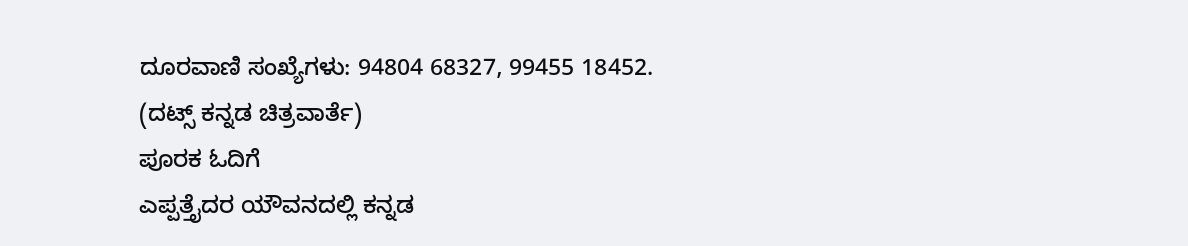ದೂರವಾಣಿ ಸಂಖ್ಯೆಗಳು: 94804 68327, 99455 18452.
(ದಟ್ಸ್ ಕನ್ನಡ ಚಿತ್ರವಾರ್ತೆ)
ಪೂರಕ ಓದಿಗೆ
ಎಪ್ಪತ್ತೈದರ ಯೌವನದಲ್ಲಿ ಕನ್ನಡ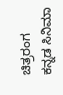ಚಿತ್ರರಂಗ
ಕನ್ನಡ ಸಿನಿಮಾ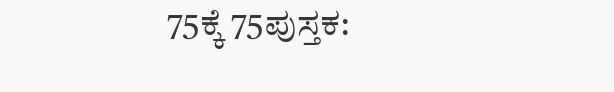75ಕ್ಕೆ 75ಪುಸ್ತಕ: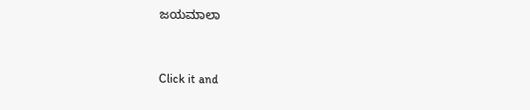ಜಯಮಾಲಾ


Click it and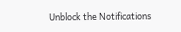Unblock the Notifications